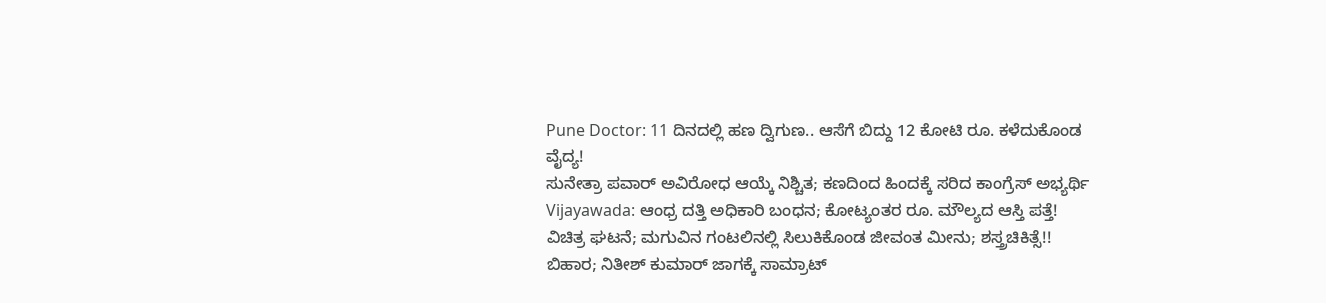Pune Doctor: 11 ದಿನದಲ್ಲಿ ಹಣ ದ್ವಿಗುಣ.. ಆಸೆಗೆ ಬಿದ್ದು 12 ಕೋಟಿ ರೂ. ಕಳೆದುಕೊಂಡ ವೈದ್ಯ!
ಸುನೇತ್ರಾ ಪವಾರ್ ಅವಿರೋಧ ಆಯ್ಕೆ ನಿಶ್ಚಿತ; ಕಣದಿಂದ ಹಿಂದಕ್ಕೆ ಸರಿದ ಕಾಂಗ್ರೆಸ್ ಅಭ್ಯರ್ಥಿ
Vijayawada: ಆಂಧ್ರ ದತ್ತಿ ಅಧಿಕಾರಿ ಬಂಧನ; ಕೋಟ್ಯಂತರ ರೂ. ಮೌಲ್ಯದ ಆಸ್ತಿ ಪತ್ತೆ!
ವಿಚಿತ್ರ ಘಟನೆ; ಮಗುವಿನ ಗಂಟಲಿನಲ್ಲಿ ಸಿಲುಕಿಕೊಂಡ ಜೀವಂತ ಮೀನು; ಶಸ್ತ್ರಚಿಕಿತ್ಸೆ!!
ಬಿಹಾರ; ನಿತೀಶ್ ಕುಮಾರ್ ಜಾಗಕ್ಕೆ ಸಾಮ್ರಾಟ್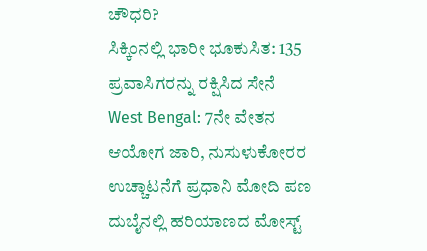ಚೌಧರಿ?
ಸಿಕ್ಕಿಂನಲ್ಲಿ ಭಾರೀ ಭೂಕುಸಿತ: 135 ಪ್ರವಾಸಿಗರನ್ನು ರಕ್ಷಿಸಿದ ಸೇನೆ
West Bengal: 7ನೇ ವೇತನ ಆಯೋಗ ಜಾರಿ, ನುಸುಳುಕೋರರ ಉಚ್ಚಾಟನೆಗೆ ಪ್ರಧಾನಿ ಮೋದಿ ಪಣ
ದುಬೈನಲ್ಲಿ ಹರಿಯಾಣದ ಮೋಸ್ಟ್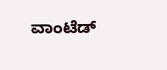ವಾಂಟೆಡ್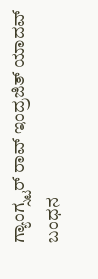ಗ್ಯಾಂಗ್ಸ್ಟರ್ ರಾವ್ ಇಂದ್ರಜಿತ್ ಯಾದವ್ ಬಂಧನ